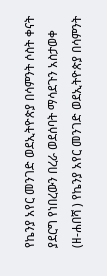የኬንያ አየር መንገድ ወደኢትዮጵያ በሳምንት ሶስት ቀናት ያደርግ የነበረውን በረራ ወደሰባት ማሳደጉን አስታወቀ
(ዘ-ሐበሻ ) የኬንያ አየር መንገድ ወደኢትዮጵያ በሳምንት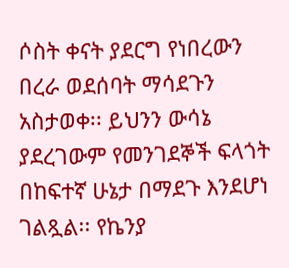ሶስት ቀናት ያደርግ የነበረውን በረራ ወደሰባት ማሳደጉን አስታወቀ፡፡ ይህንን ውሳኔ ያደረገውም የመንገደኞች ፍላጎት በከፍተኛ ሁኔታ በማደጉ እንደሆነ ገልጿል፡፡ የኬንያ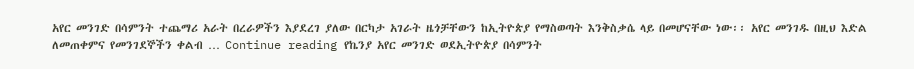አየር መንገድ በሳምንት ተጨማሪ አራት በረራዎችን እያደረገ ያለው በርካታ አገራት ዜጎቻቸውን ከኢትዮጵያ የማስወጣት እንቅስቃሴ ላይ በመሆናቸው ነው፡፡ አየር መንገዱ በዚህ እድል ለመጠቀምና የመንገደኞችን ቀልብ … Continue reading የኬንያ አየር መንገድ ወደኢትዮጵያ በሳምንት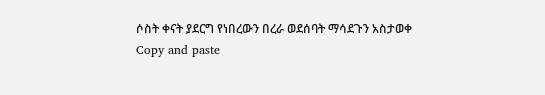ሶስት ቀናት ያደርግ የነበረውን በረራ ወደሰባት ማሳደጉን አስታወቀ
Copy and paste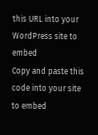this URL into your WordPress site to embed
Copy and paste this code into your site to embed